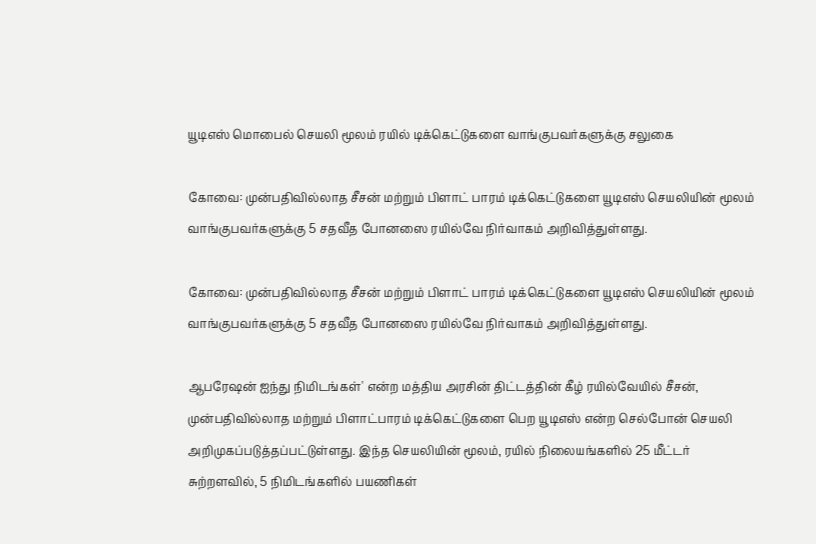யூடிஎஸ் மொபைல் செயலி மூலம் ரயில் டிக்கெட்டுகளை வாங்குபவர்களுக்கு சலுகை

கோவை: முன்பதிவில்லாத சீசன் மற்றும் பிளாட் பாரம் டிக்கெட்டுகளை யூடிஎஸ் செயலியின் மூலம் வாங்குபவர்களுக்கு 5 சதவீத போனஸை ரயில்வே நிர்வாகம் அறிவித்துள்ளது.

கோவை: முன்பதிவில்லாத சீசன் மற்றும் பிளாட் பாரம் டிக்கெட்டுகளை யூடிஎஸ் செயலியின் மூலம் வாங்குபவர்களுக்கு 5 சதவீத போனஸை ரயில்வே நிர்வாகம் அறிவித்துள்ளது.

ஆபரேஷன் ஐந்து நிமிடங்கள்' என்ற மத்திய அரசின் திட்டத்தின் கீழ் ரயில்வேயில் சீசன், முன்பதிவில்லாத மற்றும் பிளாட்பாரம் டிக்கெட்டுகளை பெற யூடிஎஸ் என்ற செல்போன் செயலி அறிமுகப்படுத்தப்பட்டுள்ளது. இந்த செயலியின் மூலம், ரயில் நிலையங்களில் 25 மீட்டர் சுற்றளவில், 5 நிமிடங்களில் பயணிகள்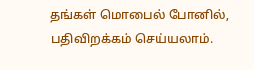தங்கள் மொபைல் போனில், பதிவிறக்கம் செய்யலாம்.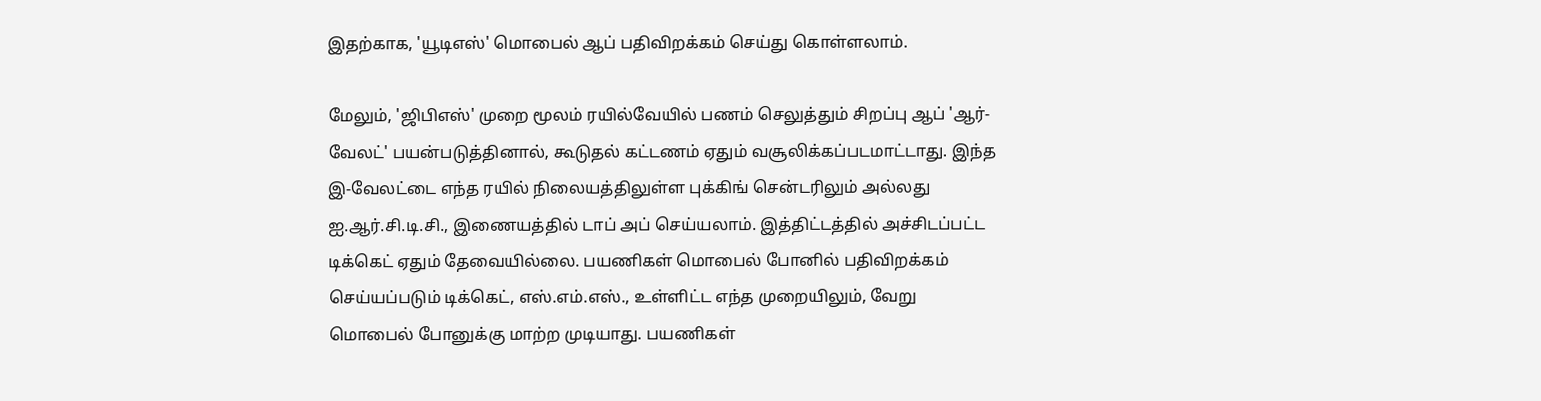இதற்காக, 'யூடிஎஸ்' மொபைல் ஆப் பதிவிறக்கம் செய்து கொள்ளலாம்.

மேலும், 'ஜிபிஎஸ்' முறை மூலம் ரயில்வேயில் பணம் செலுத்தும் சிறப்பு ஆப் 'ஆர்-வேலட்' பயன்படுத்தினால், கூடுதல் கட்டணம் ஏதும் வசூலிக்கப்படமாட்டாது. இந்த இ-வேலட்டை எந்த ரயில் நிலையத்திலுள்ள புக்கிங் சென்டரிலும் அல்லது ஐ.ஆர்.சி.டி.சி., இணையத்தில் டாப் அப் செய்யலாம். இத்திட்டத்தில் அச்சிடப்பட்ட டிக்கெட் ஏதும் தேவையில்லை. பயணிகள் மொபைல் போனில் பதிவிறக்கம் செய்யப்படும் டிக்கெட், எஸ்.எம்.எஸ்., உள்ளிட்ட எந்த முறையிலும், வேறு மொபைல் போனுக்கு மாற்ற முடியாது. பயணிகள்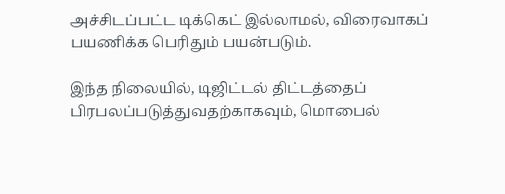அச்சிடப்பட்ட டிக்கெட் இல்லாமல், விரைவாகப் பயணிக்க பெரிதும் பயன்படும்.

இந்த நிலையில், டிஜிட்டல் திட்டத்தைப் பிரபலப்படுத்துவதற்காகவும், மொபைல்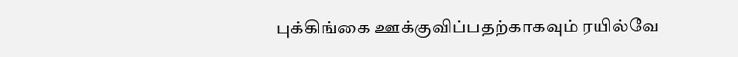புக்கிங்கை ஊக்குவிப்பதற்காகவும் ரயில்வே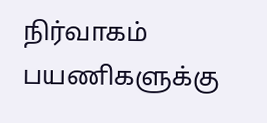நிர்வாகம் பயணிகளுக்கு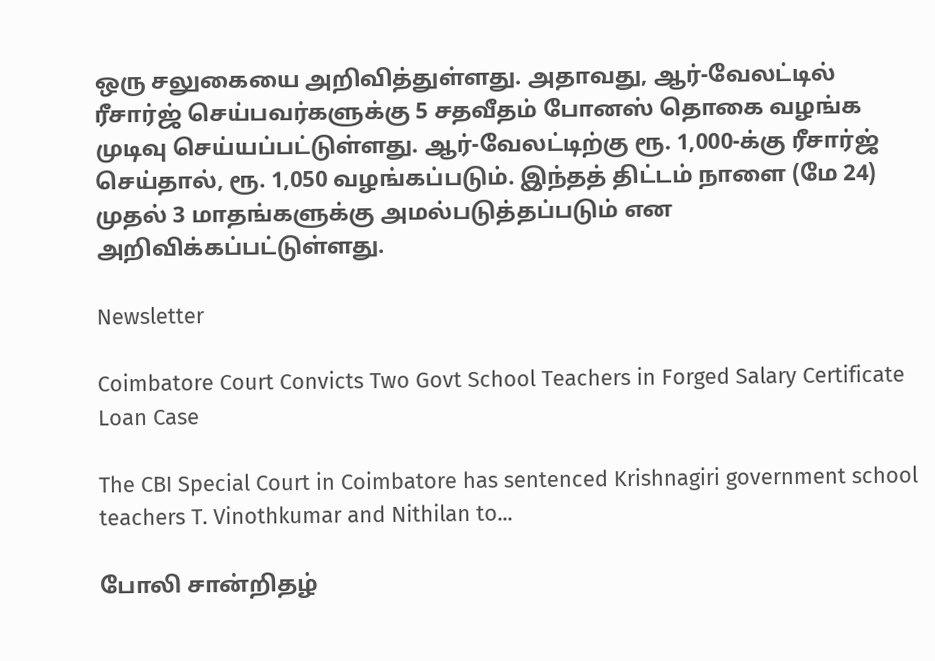ஒரு சலுகையை அறிவித்துள்ளது. அதாவது, ஆர்-வேலட்டில் ரீசார்ஜ் செய்பவர்களுக்கு 5 சதவீதம் போனஸ் தொகை வழங்க முடிவு செய்யப்பட்டுள்ளது. ஆர்-வேலட்டிற்கு ரூ. 1,000-க்கு ரீசார்ஜ் செய்தால், ரூ. 1,050 வழங்கப்படும். இந்தத் திட்டம் நாளை (மே 24) முதல் 3 மாதங்களுக்கு அமல்படுத்தப்படும் என அறிவிக்கப்பட்டுள்ளது.

Newsletter

Coimbatore Court Convicts Two Govt School Teachers in Forged Salary Certificate Loan Case

The CBI Special Court in Coimbatore has sentenced Krishnagiri government school teachers T. Vinothkumar and Nithilan to...

போலி சான்றிதழ்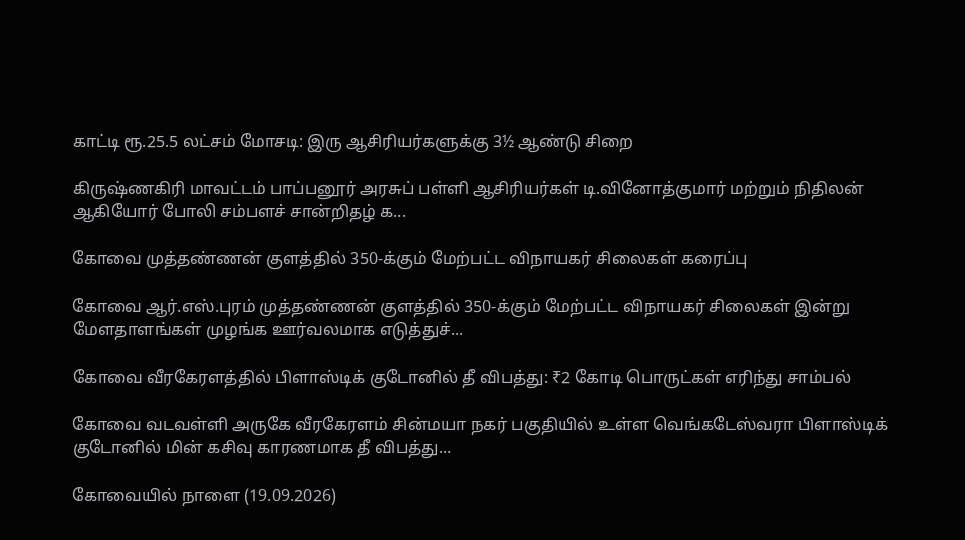காட்டி ரூ.25.5 லட்சம் மோசடி: இரு ஆசிரியர்களுக்கு 3½ ஆண்டு சிறை

கிருஷ்ணகிரி மாவட்டம் பாப்பனூர் அரசுப் பள்ளி ஆசிரியர்கள் டி.வினோத்குமார் மற்றும் நிதிலன் ஆகியோர் போலி சம்பளச் சான்றிதழ் க...

கோவை முத்தண்ணன் குளத்தில் 350-க்கும் மேற்பட்ட விநாயகர் சிலைகள் கரைப்பு

கோவை ஆர்.எஸ்.புரம் முத்தண்ணன் குளத்தில் 350-க்கும் மேற்பட்ட விநாயகர் சிலைகள் இன்று மேளதாளங்கள் முழங்க ஊர்வலமாக எடுத்துச்...

கோவை வீரகேரளத்தில் பிளாஸ்டிக் குடோனில் தீ விபத்து: ₹2 கோடி பொருட்கள் எரிந்து சாம்பல்

கோவை வடவள்ளி அருகே வீரகேரளம் சின்மயா நகர் பகுதியில் உள்ள வெங்கடேஸ்வரா பிளாஸ்டிக் குடோனில் மின் கசிவு காரணமாக தீ விபத்து...

கோவையில் நாளை (19.09.2026)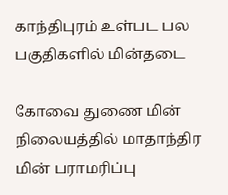காந்திபுரம் உள்பட பல பகுதிகளில் மின்தடை

கோவை துணை மின் நிலையத்தில் மாதாந்திர மின் பராமரிப்பு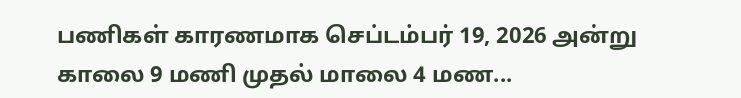பணிகள் காரணமாக செப்டம்பர் 19, 2026 அன்று காலை 9 மணி முதல் மாலை 4 மண...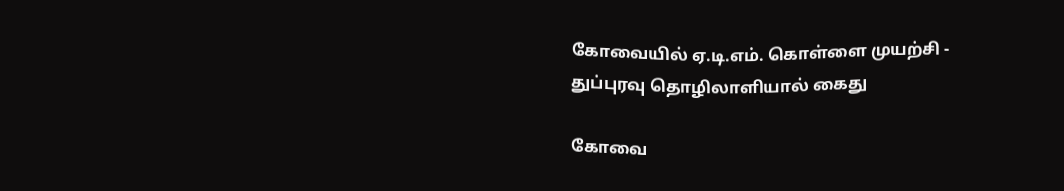கோவையில் ஏ.டி.எம். கொள்ளை முயற்சி - துப்புரவு தொழிலாளியால் கைது

கோவை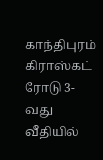காந்திபுரம் கிராஸ்கட் ரோடு 3-வது வீதியில்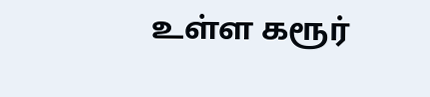உள்ள கரூர்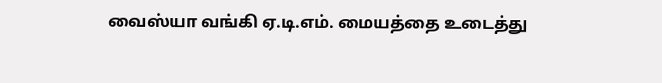வைஸ்யா வங்கி ஏ.டி.எம். மையத்தை உடைத்து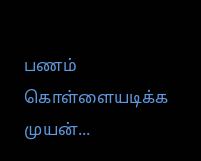பணம் கொள்ளையடிக்க முயன்...